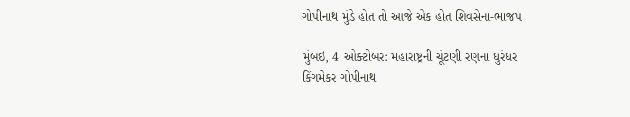ગોપીનાથ મુંડે હોત તો આજે એક હોત શિવસેના-ભાજપ

મુંબઇ, 4 ઓક્ટોબર: મહારાષ્ટ્રની ચૂંટણી રણના ધુરંધર કિંગમેકર ગોપીનાથ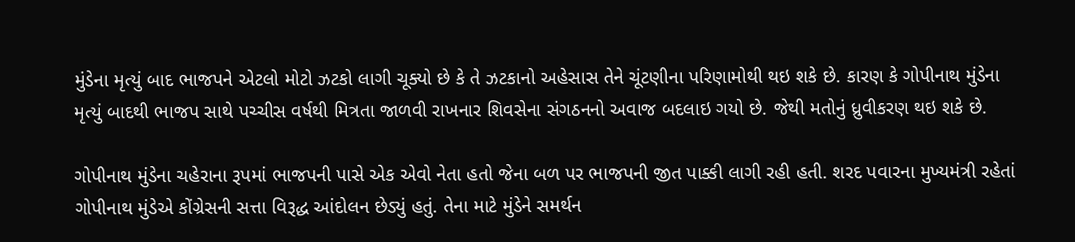મુંડેના મૃત્યું બાદ ભાજપને એટલો મોટો ઝટકો લાગી ચૂક્યો છે કે તે ઝટકાનો અહેસાસ તેને ચૂંટણીના પરિણામોથી થઇ શકે છે. કારણ કે ગોપીનાથ મુંડેના મૃત્યું બાદથી ભાજપ સાથે પચ્ચીસ વર્ષથી મિત્રતા જાળવી રાખનાર શિવસેના સંગઠનનો અવાજ બદલાઇ ગયો છે. જેથી મતોનું ધ્રુવીકરણ થઇ શકે છે.

ગોપીનાથ મુંડેના ચહેરાના રૂપમાં ભાજપની પાસે એક એવો નેતા હતો જેના બળ પર ભાજપની જીત પાક્કી લાગી રહી હતી. શરદ પવારના મુખ્યમંત્રી રહેતાં ગોપીનાથ મુંડેએ કોંગ્રેસની સત્તા વિરૂદ્ધ આંદોલન છેડ્યું હતું. તેના માટે મુંડેને સમર્થન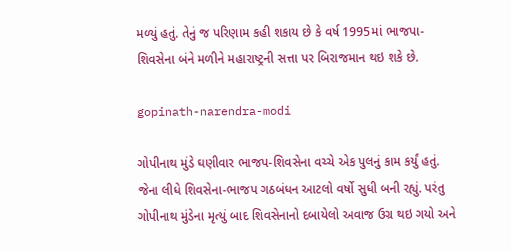મળ્યું હતું. તેનું જ પરિણામ કહી શકાય છે કે વર્ષ 1995માં ભાજપા-શિવસેના બંને મળીને મહારાષ્ટ્રની સત્તા પર બિરાજમાન થઇ શકે છે.

gopinath-narendra-modi

ગોપીનાથ મુંડે ઘણીવાર ભાજપ-શિવસેના વચ્ચે એક પુલનું કામ કર્યું હતું. જેના લીધે શિવસેના-ભાજપ ગઠબંધન આટલો વર્ષો સુધી બની રહ્યું. પરંતુ ગોપીનાથ મુંડેના મૃત્યું બાદ શિવસેનાનો દબાયેલો અવાજ ઉગ્ર થઇ ગયો અને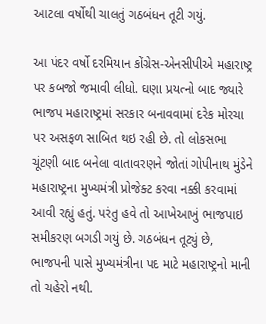આટલા વર્ષોથી ચાલતું ગઠબંધન તૂટી ગયું.

આ પંદર વર્ષો દરમિયાન કોંગ્રેસ-એનસીપીએ મહારાષ્ટ્ર પર કબજો જમાવી લીધો. ઘણા પ્રયત્નો બાદ જ્યારે ભાજપ મહારાષ્ટ્રમાં સરકાર બનાવવામાં દરેક મોરચા પર અસફળ સાબિત થઇ રહી છે. તો લોકસભા ચૂંટણી બાદ બનેલા વાતાવરણને જોતાં ગોપીનાથ મુંડેને મહારાષ્ટ્રના મુખ્યમંત્રી પ્રોજેક્ટ કરવા નક્કી કરવામાં આવી રહ્યું હતું. પરંતુ હવે તો આખેઆખું ભાજપાઇ સમીકરણ બગડી ગયું છે. ગઠબંધન તૂટ્યું છે, ભાજપની પાસે મુખ્યમંત્રીના પદ માટે મહારાષ્ટ્રનો માની તો ચહેરો નથી.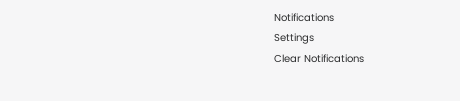Notifications
Settings
Clear Notifications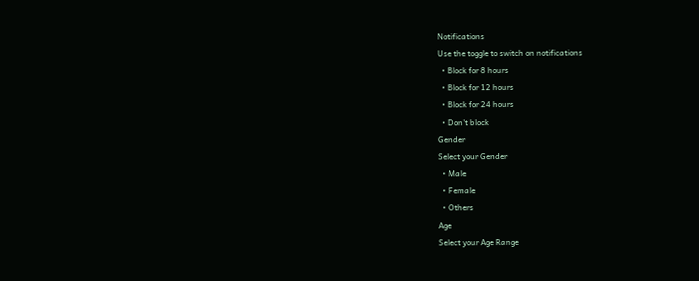Notifications
Use the toggle to switch on notifications
  • Block for 8 hours
  • Block for 12 hours
  • Block for 24 hours
  • Don't block
Gender
Select your Gender
  • Male
  • Female
  • Others
Age
Select your Age Range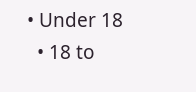• Under 18
  • 18 to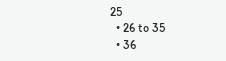25
  • 26 to 35
  • 36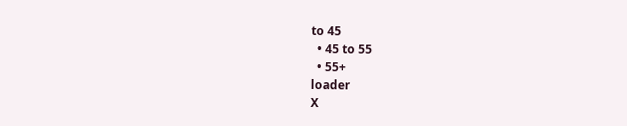to 45
  • 45 to 55
  • 55+
loader
X